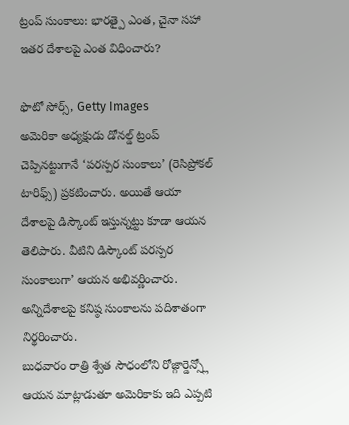ట్రంప్ సుంకాలు: భారత్పై ఎంత, చైనా సహా ఇతర దేశాలపై ఎంత విధించారు?

ఫొటో సోర్స్, Getty Images
అమెరికా అధ్యక్షుడు డోనల్డ్ ట్రంప్ చెప్పినట్టుగానే ‘పరస్పర సుంకాలు’ (రెసిప్రోకల్ టారిఫ్స్) ప్రకటించారు. అయితే ఆయా దేశాలపై డిస్కౌంట్ ఇస్తున్నట్టు కూడా ఆయన తెలిపారు. వీటిని డిస్కౌంట్ పరస్పర సుంకాలుగా’ ఆయన అభివర్ణించారు. అన్నిదేశాలపై కనిష్ఠ సుంకాలను పదిశాతంగా నిర్థరించారు.
బుధవారం రాత్రి శ్వేత సౌధంలోని రోజ్గార్డెన్స్లో ఆయన మాట్లాడుతూ అమెరికాకు ఇది ఎప్పటి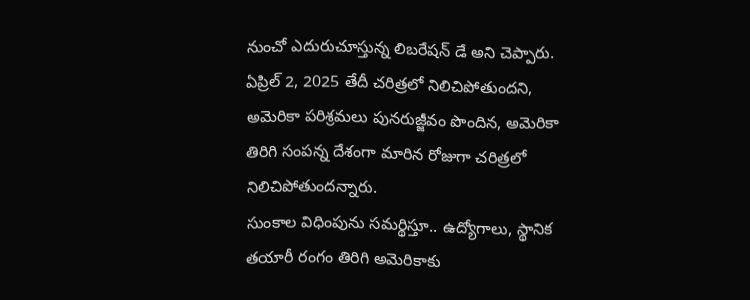నుంచో ఎదురుచూస్తున్న లిబరేషన్ డే అని చెప్పారు. ఏప్రిల్ 2, 2025 తేదీ చరిత్రలో నిలిచిపోతుందని, అమెరికా పరిశ్రమలు పునరుజ్జీవం పొందిన, అమెరికా తిరిగి సంపన్న దేశంగా మారిన రోజుగా చరిత్రలో నిలిచిపోతుందన్నారు.
సుంకాల విధింపును సమర్థిస్తూ.. ఉద్యోగాలు, స్థానిక తయారీ రంగం తిరిగి అమెరికాకు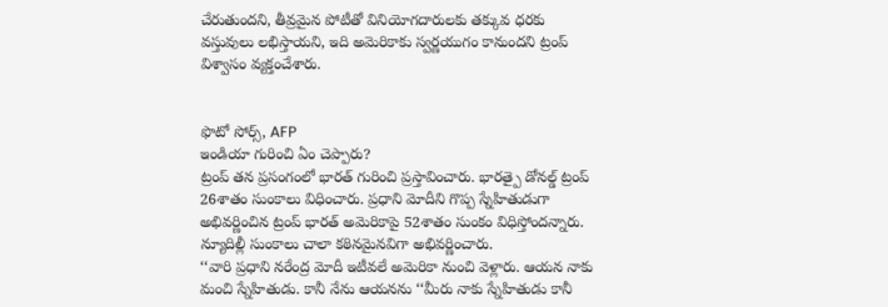చేరుతుందని, తీవ్రమైన పోటీతో వినియోగదారులకు తక్కువ ధరకు వస్తువులు లభిస్తాయని, ఇది అమెరికాకు స్వర్ణయుగం కానుందని ట్రంప్ విశ్వాసం వ్యక్తంచేశారు.


ఫొటో సోర్స్, AFP
ఇండియా గురించి ఏం చెప్పారు?
ట్రంప్ తన ప్రసంగంలో భారత్ గురించి ప్రస్తావించారు. భారత్పై డోనల్డ్ ట్రంప్ 26శాతం సుంకాలు విధించారు. ప్రధాని మోదీని గొప్ప స్నేహితుడుగా అభివర్ణించిన ట్రంప్ భారత్ అమెరికాపై 52శాతం సుంకం విధిస్తోందన్నారు. న్యూదిల్లీ సుంకాలు చాలా కఠినమైనవిగా అభివర్ణించారు.
‘‘వారి ప్రధాని నరేంద్ర మోదీ ఇటీవలే అమెరికా నుంచి వెళ్లారు. ఆయన నాకు మంచి స్నేహితుడు. కానీ నేను ఆయనను ‘‘మీరు నాకు స్నేహితుడు కానీ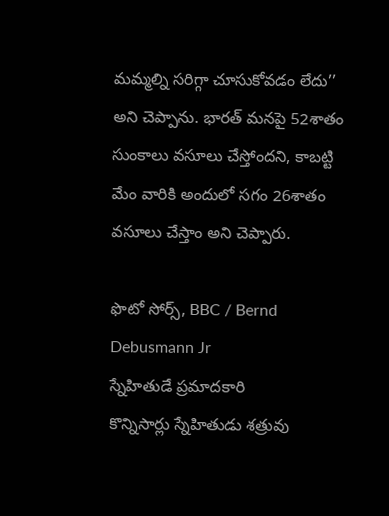మమ్మల్ని సరిగ్గా చూసుకోవడం లేదు’’ అని చెప్పాను. భారత్ మనపై 52శాతం సుంకాలు వసూలు చేస్తోందని, కాబట్టి మేం వారికి అందులో సగం 26శాతం వసూలు చేస్తాం అని చెప్పారు.

ఫొటో సోర్స్, BBC / Bernd Debusmann Jr
స్నేహితుడే ప్రమాదకారి
కొన్నిసార్లు స్నేహితుడు శత్రువు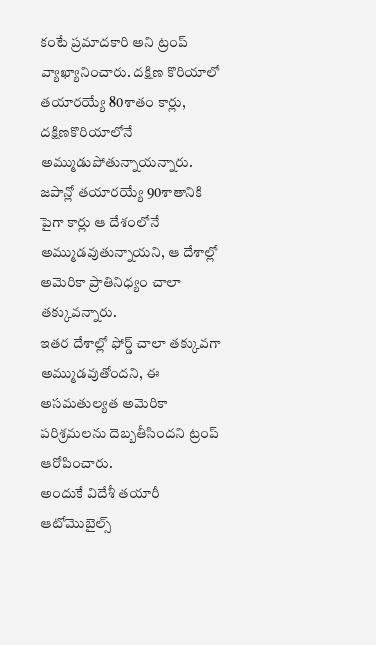కంటే ప్రమాదకారి అని ట్రంప్ వ్యాఖ్యానించారు. దక్షిణ కొరియాలో తయారయ్యే 80శాతం కార్లు, దక్షిణకొరియాలోనే అమ్ముడుపోతున్నాయన్నారు.
జపాన్లో తయారయ్యే 90శాతానికి పైగా కార్లు ఆ దేశంలోనే అమ్ముడవుతున్నాయని, ఆ దేశాల్లో అమెరికా ప్రాతినిధ్యం చాలా తక్కువన్నారు.
ఇతర దేశాల్లో ఫోర్డ్ చాలా తక్కువగా అమ్ముడవుతోందని, ఈ అసమతుల్యత అమెరికా పరిశ్రమలను దెబ్బతీసిందని ట్రంప్ ఆరోపించారు.
అందుకే విదేశీ తయారీ ఆటోమొబైల్స్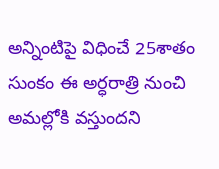అన్నింటిపై విధించే 25శాతం సుంకం ఈ అర్ధరాత్రి నుంచి అమల్లోకి వస్తుందని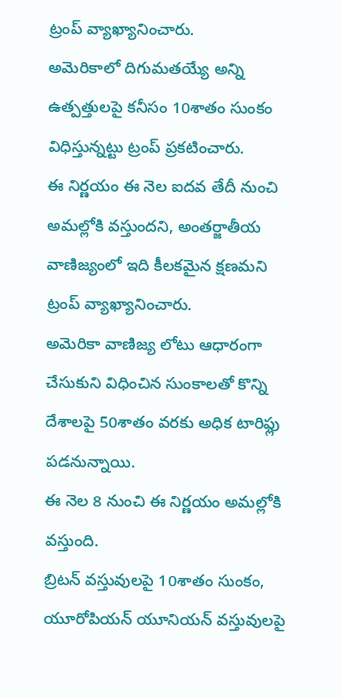ట్రంప్ వ్యాఖ్యానించారు.
అమెరికాలో దిగుమతయ్యే అన్ని ఉత్పత్తులపై కనీసం 10శాతం సుంకం విధిస్తున్నట్టు ట్రంప్ ప్రకటించారు.
ఈ నిర్ణయం ఈ నెల ఐదవ తేదీ నుంచి అమల్లోకి వస్తుందని, అంతర్జాతీయ వాణిజ్యంలో ఇది కీలకమైన క్షణమని ట్రంప్ వ్యాఖ్యానించారు.
అమెరికా వాణిజ్య లోటు ఆధారంగా చేసుకుని విధించిన సుంకాలతో కొన్ని దేశాలపై 50శాతం వరకు అధిక టారిఫ్లు పడనున్నాయి.
ఈ నెల 8 నుంచి ఈ నిర్ణయం అమల్లోకి వస్తుంది.
బ్రిటన్ వస్తువులపై 10శాతం సుంకం, యూరోపియన్ యూనియన్ వస్తువులపై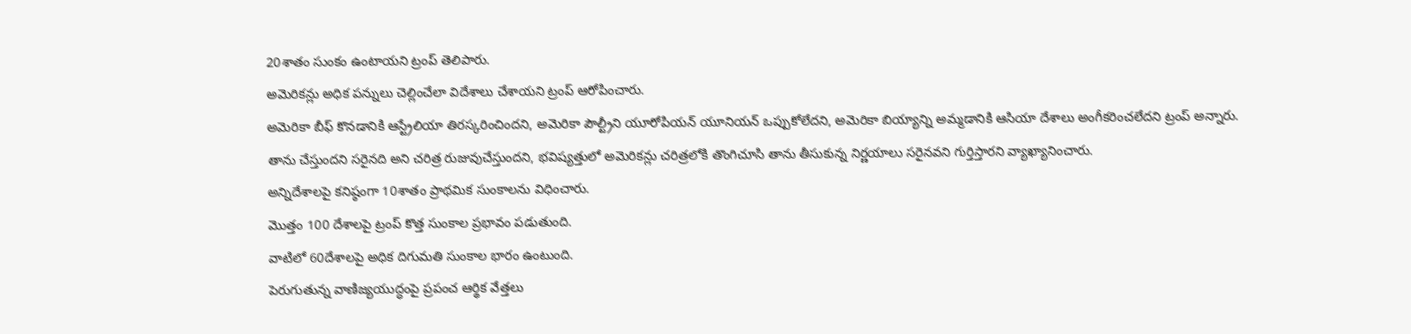20శాతం సుంకం ఉంటాయని ట్రంప్ తెలిపారు.
అమెరికన్లు అధిక పన్నులు చెల్లించేలా విదేశాలు చేశాయని ట్రంప్ ఆరోపించారు.
అమెరికా బీఫ్ కొనడానికి ఆస్ట్రేలియా తిరస్కరించిందని, అమెరికా పౌల్ట్రీని యూరోపియన్ యూనియన్ ఒప్పుకోలేదని, అమెరికా బియ్యాన్ని అమ్మడానికి ఆసియా దేశాలు అంగీకరించలేదని ట్రంప్ అన్నారు.
తాను చేస్తుందని సరైనది అని చరిత్ర రుజువుచేస్తుందని, భవిష్యత్తులో అమెరికన్లు చరిత్రలోకి తొంగిచూసి తాను తీసుకున్న నిర్ణయాలు సరైనవని గుర్తిస్తారని వ్యాఖ్యానించారు.
అన్నిదేశాలపై కనిష్ఠంగా 10శాతం ప్రాథమిక సుంకాలను విధించారు.
మొత్తం 100 దేశాలపై ట్రంప్ కొత్త సుంకాల ప్రభావం పడుతుంది.
వాటిలో 60దేశాలపై అధిక దిగుమతి సుంకాల భారం ఉంటుంది.
పెరుగుతున్న వాణిజ్యయుద్ధంపై ప్రపంచ ఆర్థిక వేత్తలు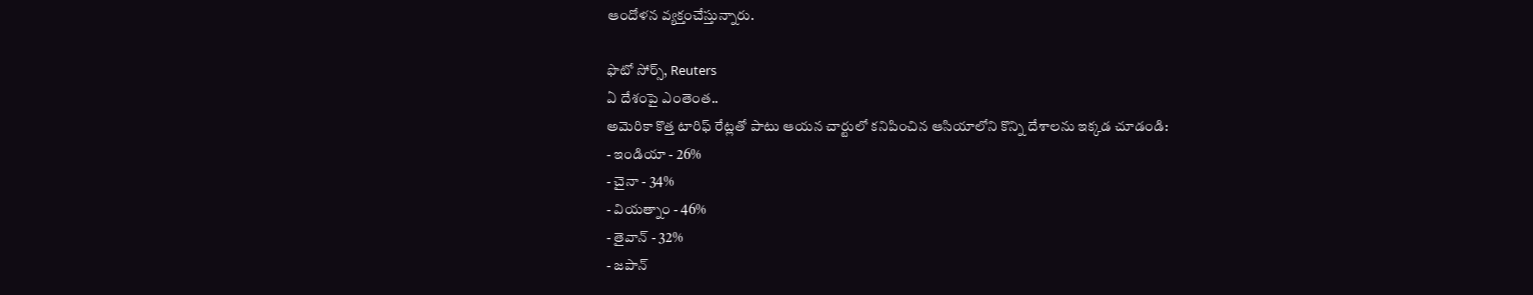ఆందోళన వ్యక్తంచేస్తున్నారు.

ఫొటో సోర్స్, Reuters
ఏ దేశంపై ఎంతెంత..
అమెరికా కొత్త టారిఫ్ రేట్లతో పాటు ఆయన చార్టులో కనిపించిన ఆసియాలోని కొన్ని దేశాలను ఇక్కడ చూడండి:
- ఇండియా - 26%
- చైనా - 34%
- వియత్నాం - 46%
- తైవాన్ - 32%
- జపాన్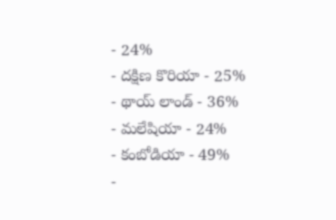- 24%
- దక్షిణ కొరియా - 25%
- థాయ్ లాండ్ - 36%
- మలేషియా - 24%
- కంబోడియా - 49%
-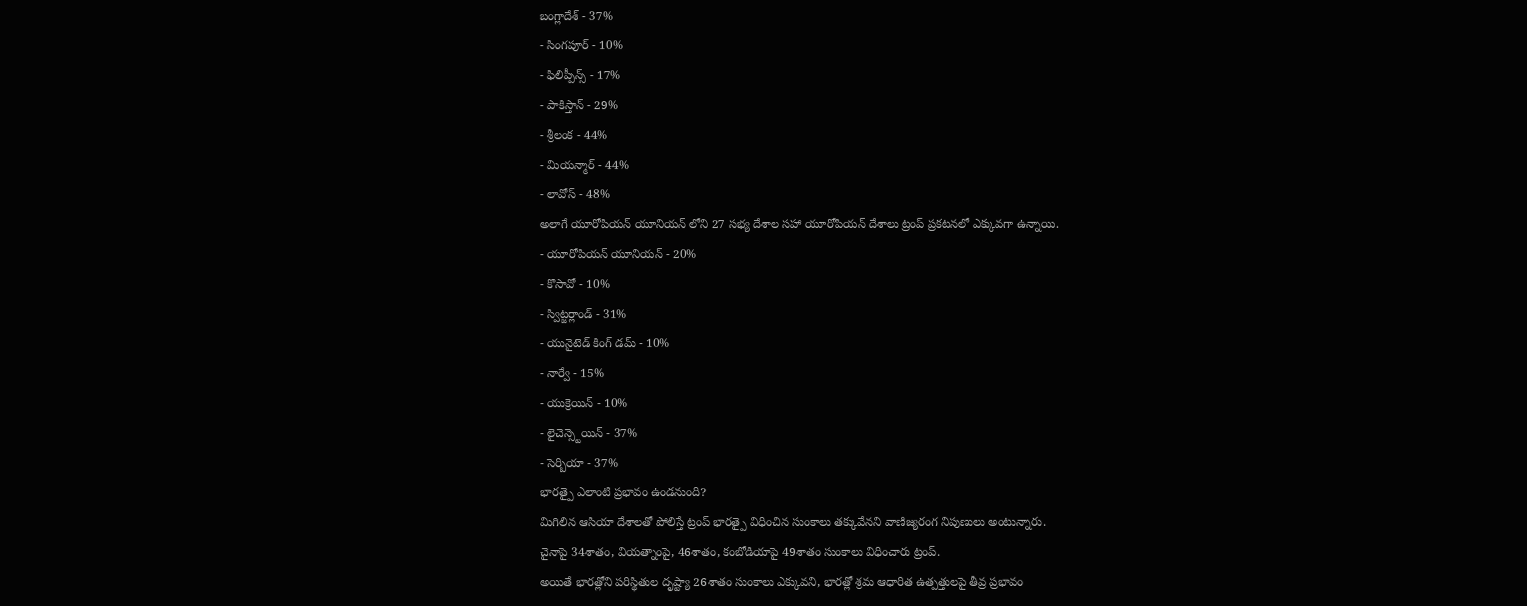బంగ్లాదేశ్ - 37%
- సింగపూర్ - 10%
- ఫిలిప్పీన్స్ - 17%
- పాకిస్తాన్ - 29%
- శ్రీలంక - 44%
- మియన్మార్ - 44%
- లావోస్ - 48%
అలాగే యూరోపియన్ యూనియన్ లోని 27 సభ్య దేశాల సహా యూరోపియన్ దేశాలు ట్రంప్ ప్రకటనలో ఎక్కువగా ఉన్నాయి.
- యూరోపియన్ యూనియన్ - 20%
- కొసావో - 10%
- స్విట్జర్లాండ్ - 31%
- యునైటెడ్ కింగ్ డమ్ - 10%
- నార్వే - 15%
- యుక్రెయిన్ - 10%
- లైచెన్స్టెయిన్ - 37%
- సెర్బియా - 37%
భారత్పై ఎలాంటి ప్రభావం ఉండనుంది?
మిగిలిన ఆసియా దేశాలతో పోలిస్తే ట్రంప్ భారత్పై విధించిన సుంకాలు తక్కువేనని వాణిజ్యరంగ నిపుణులు అంటున్నారు.
చైనాపై 34శాతం, వియత్నాంపై, 46శాతం, కంబోడియాపై 49శాతం సుంకాలు విధించారు ట్రంప్.
అయితే భారత్లోని పరిస్థితుల దృష్ట్యా 26శాతం సుంకాలు ఎక్కువని, భారత్లో శ్రమ ఆధారిత ఉత్పత్తులపై తీవ్ర ప్రభావం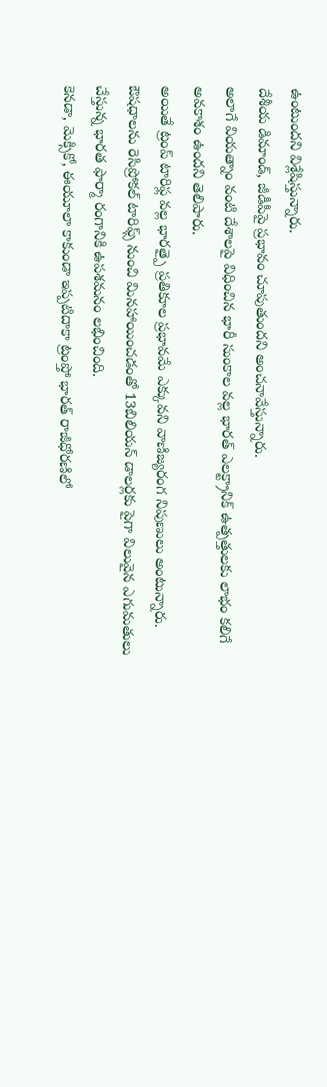ఉంటుందని విశ్లేషిస్తున్నారు.
దేశీయ డిమాండ్, జీడీపీపై ప్రభావం చూపుతుందని అంచనావేస్తున్నారు.
అలాగే వియత్నాం వంటి దేశాలపై విధించిన భారీ సుంకాల వల్ల భారత్ ఎలక్ట్రానిక్ ఉత్పత్తులకు లాభం కలిగే అవకాశం ఉందని తెలిపారు.
అయితే ట్రంప్ టారిఫ్ల వల్ల భారత్పై ప్రతికూల ప్రభావమే ఎక్కువని వాణిజ్యరంగ నిపుణులు అంటున్నారు.
ఔషధాలను రెసిప్రోకల్ టారిఫ్స్ నుంచి మినహాయించడంతో 13బిలియన్ డాలర్లకు పైగా విలువైన ఎగుమతులు చేస్తున్న భారత ఫార్మా రంగానికి ఉపశమనం లభించింది.
కెనడా, మెక్సికో, ఈయూలా కాకుండా ఇప్పటిదాకా ట్రంప్తో భారత్ రాజీధోరణిలో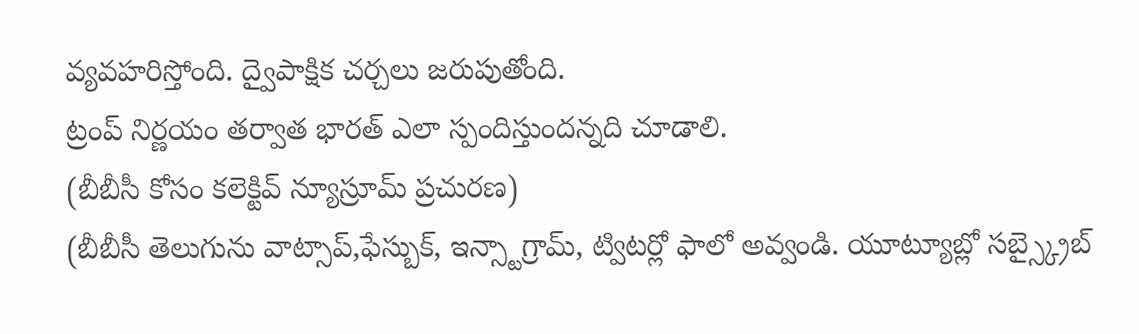వ్యవహరిస్తోంది. ద్వైపాక్షిక చర్చలు జరుపుతోంది.
ట్రంప్ నిర్ణయం తర్వాత భారత్ ఎలా స్పందిస్తుందన్నది చూడాలి.
(బీబీసీ కోసం కలెక్టివ్ న్యూస్రూమ్ ప్రచురణ)
(బీబీసీ తెలుగును వాట్సాప్,ఫేస్బుక్, ఇన్స్టాగ్రామ్, ట్విటర్లో ఫాలో అవ్వండి. యూట్యూబ్లో సబ్స్క్రైబ్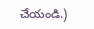చేయండి.)